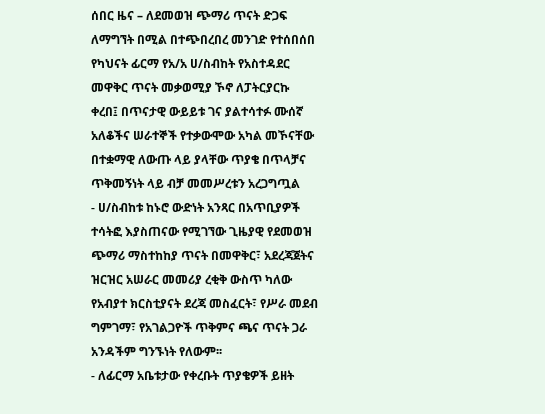ሰበር ዜና – ለደመወዝ ጭማሪ ጥናት ድጋፍ ለማግኘት በሚል በተጭበረበረ መንገድ የተሰበሰበ የካህናት ፊርማ የአ/አ ሀ/ስብከት የአስተዳደር መዋቅር ጥናት መቃወሚያ ኾኖ ለፓትርያርኩ ቀረበ፤ በጥናታዊ ውይይቱ ገና ያልተሳተፉ ሙሰኛ አለቆችና ሠራተኞች የተቃውሞው አካል መኾናቸው በተቋማዊ ለውጡ ላይ ያላቸው ጥያቄ በጥላቻና ጥቅመኝነት ላይ ብቻ መመሥረቱን አረጋግጧል
- ሀ/ስብከቱ ከኑሮ ውድነት አንጻር በአጥቢያዎች ተሳትፎ እያስጠናው የሚገኘው ጊዜያዊ የደመወዝ ጭማሪ ማስተከከያ ጥናት በመዋቅር፣ አደረጃጀትና ዝርዝር አሠራር መመሪያ ረቂቅ ውስጥ ካለው የአብያተ ክርስቲያናት ደረጃ መስፈርት፣ የሥራ መደብ ግምገማ፣ የአገልጋዮች ጥቅምና ጫና ጥናት ጋራ አንዳችም ግንኙነት የለውም፡፡
- ለፊርማ አቤቱታው የቀረቡት ጥያቄዎች ይዘት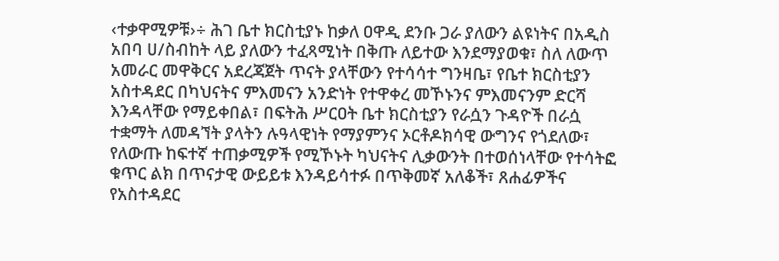‹ተቃዋሚዎቹ›÷ ሕገ ቤተ ክርስቲያኑ ከቃለ ዐዋዲ ደንቡ ጋራ ያለውን ልዩነትና በአዲስ አበባ ሀ/ስብከት ላይ ያለውን ተፈጻሚነት በቅጡ ለይተው እንደማያወቁ፣ ስለ ለውጥ አመራር መዋቅርና አደረጃጀት ጥናት ያላቸውን የተሳሳተ ግንዛቤ፣ የቤተ ክርስቲያን አስተዳደር በካህናትና ምእመናን አንድነት የተዋቀረ መኾኑንና ምእመናንም ድርሻ እንዳላቸው የማይቀበል፣ በፍትሕ ሥርዐት ቤተ ክርስቲያን የራሷን ጉዳዮች በራሷ ተቋማት ለመዳኘት ያላትን ሉዓላዊነት የማያምንና ኦርቶዶክሳዊ ውግንና የጎደለው፣ የለውጡ ከፍተኛ ተጠቃሚዎች የሚኾኑት ካህናትና ሊቃውንት በተወሰነላቸው የተሳትፎ ቁጥር ልክ በጥናታዊ ውይይቱ እንዳይሳተፉ በጥቅመኛ አለቆች፣ ጸሐፊዎችና የአስተዳደር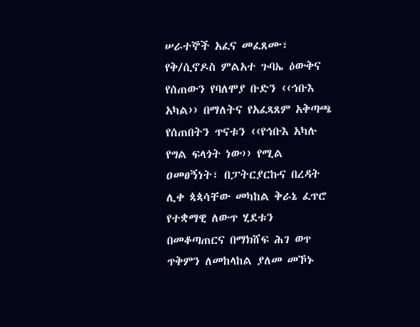ሠራተኞች አፈና መፈጸሙ፣ የቅ/ሲኖዶስ ምልአተ ጉባኤ ዕውቅና የሰጠውን የባለሞያ ቡድን ‹‹ኅቡእ አካል›› በማለትና የአፈጻጸም አቅጣጫ የሰጠበትን ጥናቱን ‹‹የኅቡእ አካሉ የግል ፍላጎት ነው›› የሚል ዐመፀኝነት፣ በፓትርያርኩና በረዳት ሊቀ ጳጳሳቸው መካከል ቅራኔ ፈጥሮ የተቋማዊ ለውጥ ሂደቱን በመቆጣጠርና በማክሸፍ ሕገ ወጥ ጥቅምን ለመከላከል ያለመ መኾኑ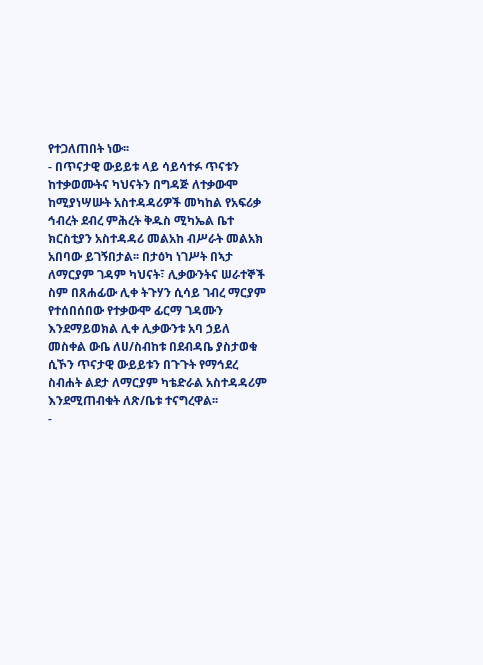የተጋለጠበት ነው፡፡
- በጥናታዊ ውይይቱ ላይ ሳይሳተፉ ጥናቱን ከተቃወሙትና ካህናትን በግዳጅ ለተቃውሞ ከሚያነሣሡት አስተዳዳሪዎች መካከል የአፍሪቃ ኅብረት ደብረ ምሕረት ቅዱስ ሚካኤል ቤተ ክርስቲያን አስተዳዳሪ መልአከ ብሥራት መልአክ አበባው ይገኝበታል፡፡ በታዕካ ነገሥት በኣታ ለማርያም ገዳም ካህናት፣ ሊቃውንትና ሠራተኞች ስም በጸሐፊው ሊቀ ትጉሃን ሲሳይ ገብረ ማርያም የተሰበሰበው የተቃውሞ ፊርማ ገዳሙን እንደማይወክል ሊቀ ሊቃውንቱ አባ ኃይለ መስቀል ውቤ ለሀ/ስብከቱ በደብዳቤ ያስታወቁ ሲኾን ጥናታዊ ውይይቱን በጉጉት የማኅደረ ስብሐት ልደታ ለማርያም ካቴድራል አስተዳዳሪም እንደሚጠብቁት ለጽ/ቤቱ ተናግረዋል፡፡
-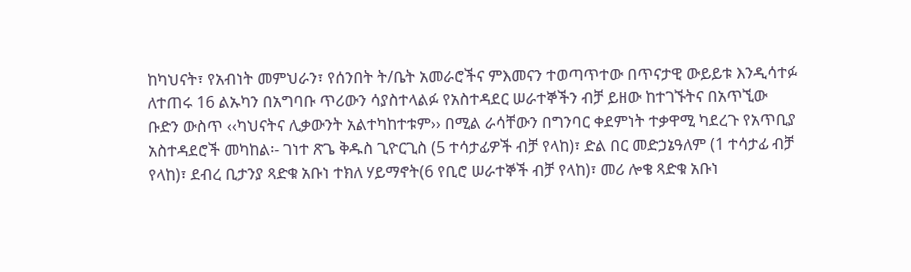ከካህናት፣ የአብነት መምህራን፣ የሰንበት ት/ቤት አመራሮችና ምእመናን ተወጣጥተው በጥናታዊ ውይይቱ እንዲሳተፉ ለተጠሩ 16 ልኡካን በአግባቡ ጥሪውን ሳያስተላልፉ የአስተዳደር ሠራተኞችን ብቻ ይዘው ከተገኙትና በአጥኚው ቡድን ውስጥ ‹‹ካህናትና ሊቃውንት አልተካከተቱም›› በሚል ራሳቸውን በግንባር ቀደምነት ተቃዋሚ ካደረጉ የአጥቢያ አስተዳደሮች መካከል፡- ገነተ ጽጌ ቅዱስ ጊዮርጊስ (5 ተሳታፊዎች ብቻ የላከ)፣ ድል በር መድኃኔዓለም (1 ተሳታፊ ብቻ የላከ)፣ ደብረ ቢታንያ ጻድቁ አቡነ ተክለ ሃይማኖት(6 የቢሮ ሠራተኞች ብቻ የላከ)፣ መሪ ሎቄ ጻድቁ አቡነ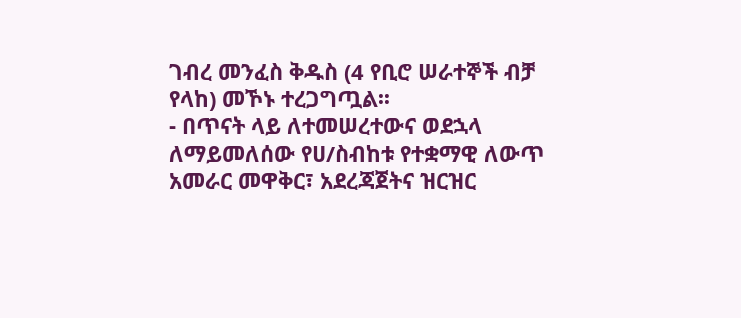ገብረ መንፈስ ቅዱስ (4 የቢሮ ሠራተኞች ብቻ የላከ) መኾኑ ተረጋግጧል፡፡
- በጥናት ላይ ለተመሠረተውና ወደኋላ ለማይመለሰው የሀ/ስብከቱ የተቋማዊ ለውጥ አመራር መዋቅር፣ አደረጃጀትና ዝርዝር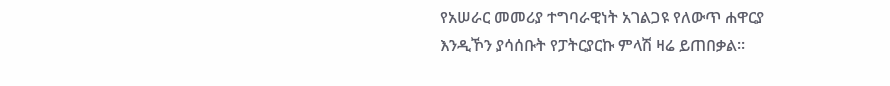የአሠራር መመሪያ ተግባራዊነት አገልጋዩ የለውጥ ሐዋርያ እንዲኾን ያሳሰቡት የፓትርያርኩ ምላሽ ዛሬ ይጠበቃል፡፡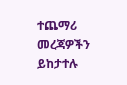ተጨማሪ መረጃዎችን ይከታተሉ